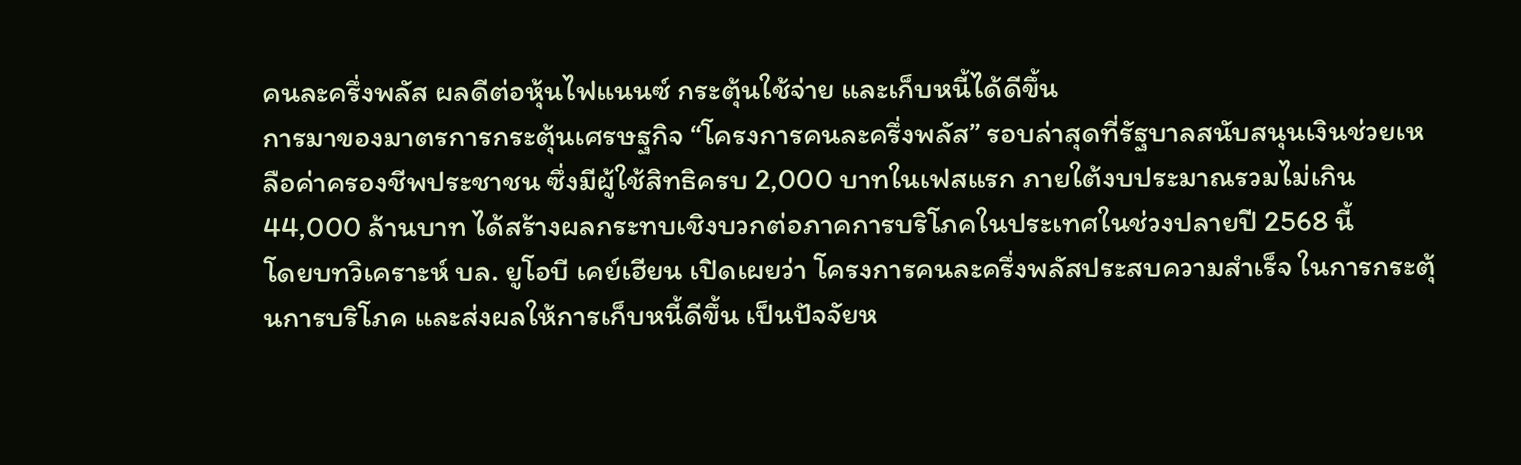คนละครึ่งพลัส ผลดีต่อหุ้นไฟแนนซ์ กระตุ้นใช้จ่าย และเก็บหนี้ได้ดีขึ้น
การมาของมาตรการกระตุ้นเศรษฐกิจ “โครงการคนละครึ่งพลัส” รอบล่าสุดที่รัฐบาลสนับสนุนเงินช่วยเหลือค่าครองชีพประชาชน ซึ่งมีผู้ใช้สิทธิครบ 2,000 บาทในเฟสแรก ภายใต้งบประมาณรวมไม่เกิน 44,000 ล้านบาท ได้สร้างผลกระทบเชิงบวกต่อภาคการบริโภคในประเทศในช่วงปลายปี 2568 นี้
โดยบทวิเคราะห์ บล. ยูโอบี เคย์เฮียน เปิดเผยว่า โครงการคนละครึ่งพลัสประสบความสำเร็จ ในการกระตุ้นการบริโภค และส่งผลให้การเก็บหนี้ดีขึ้น เป็นปัจจัยห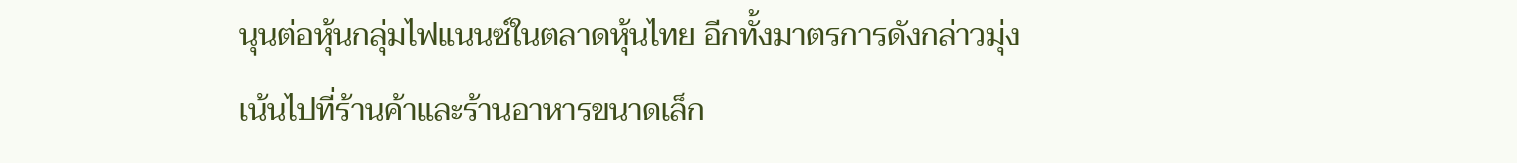นุนต่อหุ้นกลุ่มไฟแนนซ์ในตลาดหุ้นไทย อีกทั้งมาตรการดังกล่าวมุ่งเน้นไปที่ร้านค้าและร้านอาหารขนาดเล็ก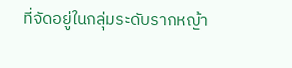ที่จัดอยู่ในกลุ่มระดับรากหญ้า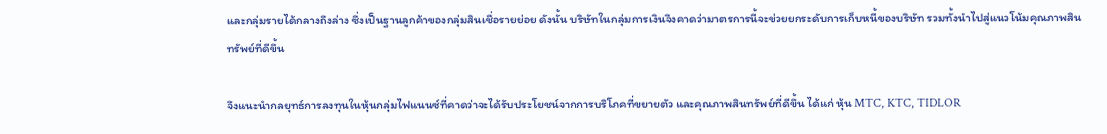และกลุ่มรายได้กลางถึงล่าง ซึ่งเป็นฐานลูกค้าของกลุ่มสินเชื่อรายย่อย ดังนั้น บริษัทในกลุ่มการเงินจึงคาดว่ามาตรการนี้จะข่วยยกระดับการเก็บหนี้ของบริษัท รวมทั้งนำไปสู่แนวโน้มคุณภาพสินทรัพย์ที่ดีขึ้น

จึงแนะนำกลยุทธ์การลงทุนในหุ้นกลุ่มไฟแนนซ์ที่คาดว่าจะได้รับประโยชน์จากการบริโภคที่ขยายตัว และคุณภาพสินทรัพย์ที่ดีขึ้น ได้แก่ หุ้น MTC, KTC, TIDLOR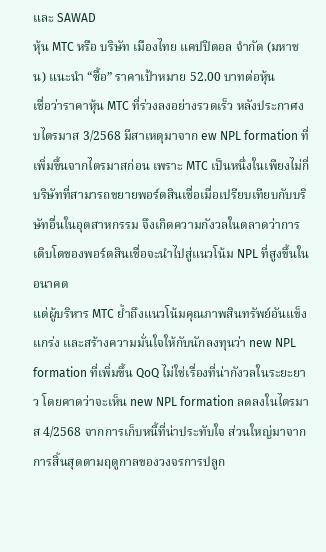และ SAWAD
หุ้น MTC หรือ บริษัท เมืองไทย แคปปิตอล จำกัด (มหาชน) แนะนำ “ซื้อ” ราคาเป้าหมาย 52.00 บาทต่อหุ้น
เชื่อว่าราคาหุ้น MTC ที่ร่วงลงอย่างรวดเร็ว หลังประกาศงบไตรมาส 3/2568 มีสาเหตุมาจาก ew NPL formation ที่เพิ่มขึ้นจากไตรมาสก่อน เพราะ MTC เป็นหนึ่งในเพียงไม่กี่บริษัทที่สามารถขยายพอร์ตสินเชื่อเมื่อเปรียบเทียบกับบริษัทอื่นในอุตสาหกรรม จึงเกิดความกังวลในตลาดว่าการเติบโตของพอร์ตสินเชื่อจะนำไปสู่แนวโน้ม NPL ที่สูงขึ้นในอนาคต
แต่ผู้บริหาร MTC ย้ำถึงแนวโน้มคุณภาพสินทรัพย์อันแข็งแกร่ง และสร้างความมั่นใจให้กับนักลงทุนว่า new NPL formation ที่เพิ่มขึ้น QoQ ไม่ใช่เรื่องที่น่ากังวลในระยะยาว โดยคาดว่าจะเห็น new NPL formation ลดลงในไตรมาส 4/2568 จากการเก็บหนี้ที่น่าประทับใจ ส่วนใหญ่มาจากการสิ้นสุดตามฤดูกาลของวงจรการปลูก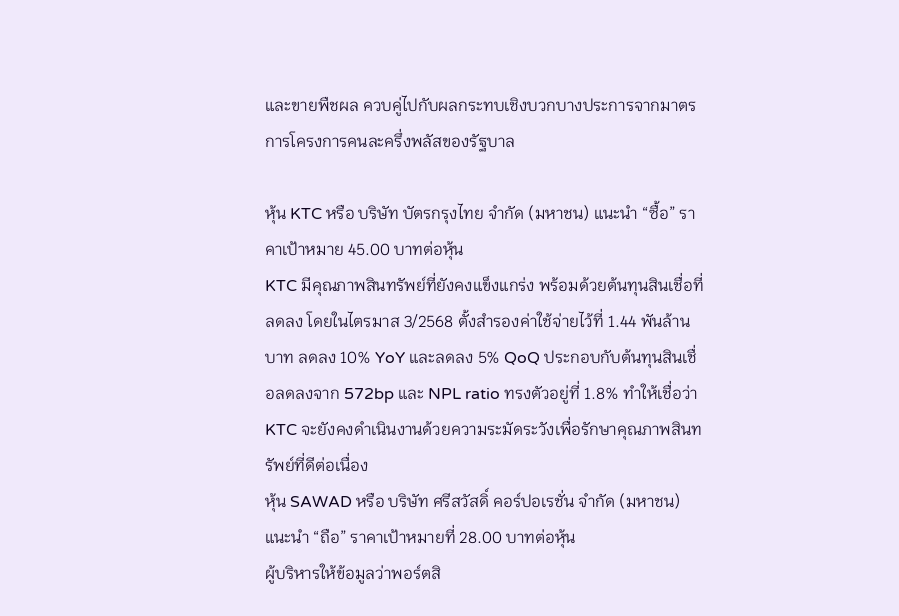และขายพืชผล ควบคู่ไปกับผลกระทบเชิงบวกบางประการจากมาตรการโครงการคนละครึ่งพลัสของรัฐบาล

หุ้น KTC หรือ บริษัท บัตรกรุงไทย จำกัด (มหาชน) แนะนำ “ซื้อ” ราคาเป้าหมาย 45.00 บาทต่อหุ้น
KTC มีคุณภาพสินทรัพย์ที่ยังคงแข็งแกร่ง พร้อมด้วยต้นทุนสินเชื่อที่ลดลง โดยในไตรมาส 3/2568 ตั้งสำรองค่าใช้จ่ายไว้ที่ 1.44 พันล้านบาท ลดลง 10% YoY และลดลง 5% QoQ ประกอบกับต้นทุนสินเชื่อลดลงจาก 572bp และ NPL ratio ทรงตัวอยู่ที่ 1.8% ทำให้เชื่อว่า KTC จะยังคงดำเนินงานด้วยความระมัดระวังเพื่อรักษาคุณภาพสินทรัพย์ที่ดีต่อเนื่อง
หุ้น SAWAD หรือ บริษัท ศรีสวัสดิ์ คอร์ปอเรชั่น จำกัด (มหาชน) แนะนำ “ถือ” ราคาเป้าหมายที่ 28.00 บาทต่อหุ้น
ผู้บริหารให้ข้อมูลว่าพอร์ตสิ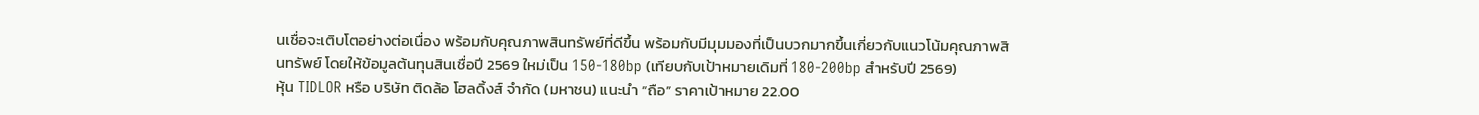นเชื่อจะเติบโตอย่างต่อเนื่อง พร้อมกับคุณภาพสินทรัพย์ที่ดีขึ้น พร้อมกับมีมุมมองที่เป็นบวกมากขึ้นเกี่ยวกับแนวโน้มคุณภาพสินทรัพย์ โดยให้ข้อมูลต้นทุนสินเชื่อปี 2569 ใหม่เป็น 150-180bp (เทียบกับเป้าหมายเดิมที่ 180-200bp สำหรับปี 2569)
หุ้น TIDLOR หรือ บริษัท ติดล้อ โฮลดิ้งส์ จำกัด (มหาชน) แนะนำ “ถือ” ราคาเป้าหมาย 22.00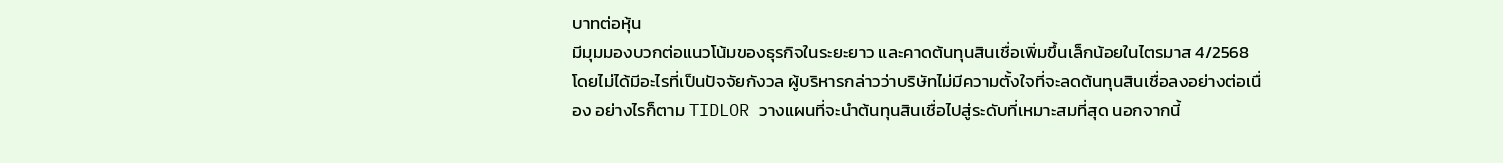บาทต่อหุ้น
มีมุมมองบวกต่อแนวโน้มของธุรกิจในระยะยาว และคาดต้นทุนสินเชื่อเพิ่มขึ้นเล็กน้อยในไตรมาส 4/2568 โดยไม่ได้มีอะไรที่เป็นปัจจัยกังวล ผู้บริหารกล่าวว่าบริษัทไม่มีความตั้งใจที่จะลดต้นทุนสินเชื่อลงอย่างต่อเนื่อง อย่างไรก็ตาม TIDLOR วางแผนที่จะนำต้นทุนสินเชื่อไปสู่ระดับที่เหมาะสมที่สุด นอกจากนี้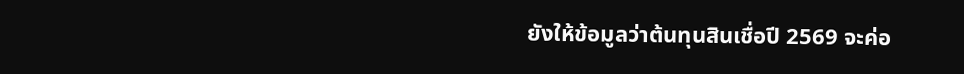ยังให้ข้อมูลว่าต้นทุนสินเชื่อปี 2569 จะค่อ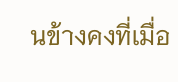นข้างคงที่เมื่อ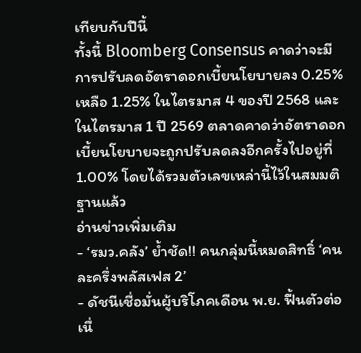เทียบกับปีนี้
ทั้งนี้ Bloomberg Consensus คาดว่าจะมีการปรับลดอัตราดอกเบี้ยนโยบายลง 0.25% เหลือ 1.25% ในไตรมาส 4 ของปี 2568 และในไตรมาส 1 ปี 2569 ตลาดคาดว่าอัตราดอกเบี้ยนโยบายจะถูกปรับลดลงอีกครั้งไปอยู่ที่ 1.00% โดยได้รวมตัวเลขเหล่านี้ไว้ในสมมติฐานแล้ว
อ่านข่าวเพิ่มเติม
- ‘รมว.คลัง’ ย้ำชัด!! คนกลุ่มนี้หมดสิทธิ์ ‘คนละครึ่งพลัสเฟส 2’
- ดัชนีเชื่อมั่นผู้บริโภคเดือน พ.ย. ฟื้นตัวต่อเนื่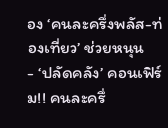อง ‘คนละครึ่งพลัส-ท่องเที่ยว’ ช่วยหนุน
- ‘ปลัดคลัง’ คอนเฟิร์ม!! คนละครึ่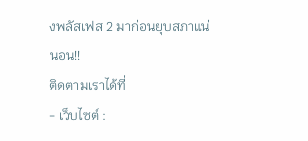งพลัสเฟส 2 มาก่อนยุบสภาแน่นอน!!
ติดตามเราได้ที่
- เว็บไซต์ :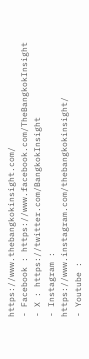https://www.thebangkokinsight.com/
- Facebook : https://www.facebook.com/TheBangkokInsight
- X : https://twitter.com/BangkokInsight
- Instagram : https://www.instagram.com/thebangkokinsight/
- Youtube :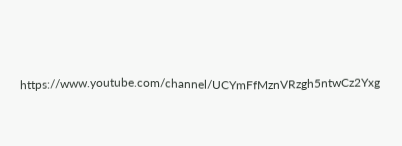https://www.youtube.com/channel/UCYmFfMznVRzgh5ntwCz2Yxg